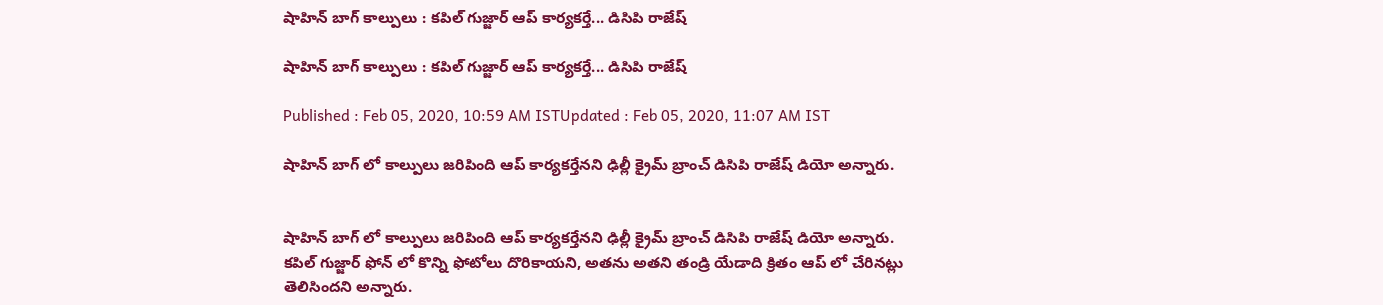షాహిన్ బాగ్ కాల్పులు : కపిల్ గుజ్జార్ ఆప్ కార్యకర్తే... డిసిపి రాజేష్

షాహిన్ బాగ్ కాల్పులు : కపిల్ గుజ్జార్ ఆప్ కార్యకర్తే... డిసిపి రాజేష్

Published : Feb 05, 2020, 10:59 AM ISTUpdated : Feb 05, 2020, 11:07 AM IST

షాహిన్ బాగ్ లో కాల్పులు జరిపింది ఆప్ కార్యకర్తేనని ఢిల్లీ క్రైమ్ బ్రాంచ్ డిసిపి రాజేష్ డియో అన్నారు.


షాహిన్ బాగ్ లో కాల్పులు జరిపింది ఆప్ కార్యకర్తేనని ఢిల్లీ క్రైమ్ బ్రాంచ్ డిసిపి రాజేష్ డియో అన్నారు. కపిల్ గుజ్జార్ ఫోన్ లో కొన్ని ఫోటోలు దొరికాయని, అతను అతని తండ్రి యేడాది క్రితం ఆప్ లో చేరినట్లు తెలిసిందని అన్నారు.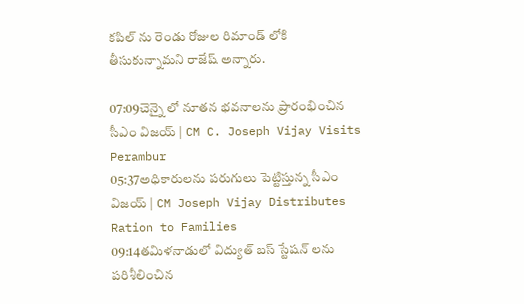కపిల్ ను రెండు రోజుల రిమాండ్ లోకి తీసుకున్నామని రాజేష్ అన్నారు.

07:09చెన్నై లో నూతన భవనాలను ప్రారంభించిన సీఎం విజయ్ | CM C. Joseph Vijay Visits Perambur
05:37అధికారులను పరుగులు పెట్టిస్తున్న సీఎం విజయ్ | CM Joseph Vijay Distributes Ration to Families
09:14తమిళనాడులో విద్యుత్ బస్ స్టేషన్ లను పరిశీలించిన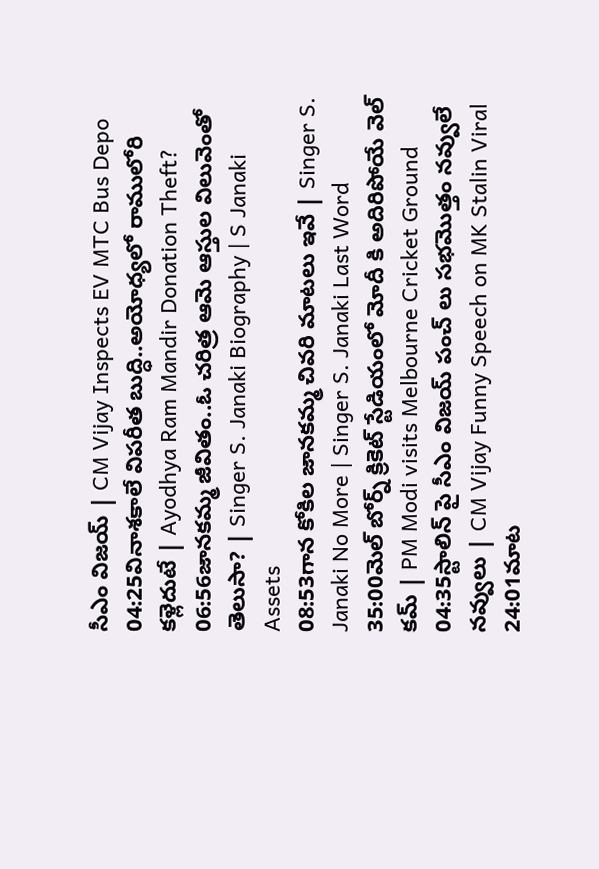సీఎం విజయ్ | CM Vijay Inspects EV MTC Bus Depo
04:25వినాశకాలే విపరీత బుద్ధి..అయోధ్యలో రాములోరి కళ్లెదుటే | Ayodhya Ram Mandir Donation Theft?
06:56జానకమ్మ జీవితం..ఓ చరిత్ర ఆమె ఆస్తుల విలువెంతో తెలుసా? | Singer S. Janaki Biography | S Janaki Assets
08:53గాన కోకిల జానకమ్మ చివరి మాటలు ఇవే | Singer S. Janaki No More | Singer S. Janaki Last Word
35:00మెల్ బోర్న్ క్రికెట్ స్టేడియంలో మోదీ కి అదిరిపోయే వెల్ కమ్ | PM Modi visits Melbourne Cricket Ground
04:35స్టాలిన్ పై సీఎం విజయ్ పంచ్ లు సభమొత్తం నవ్వులే నవ్వులు | CM Vijay Funny Speech on MK Stalin Viral
24:01మాట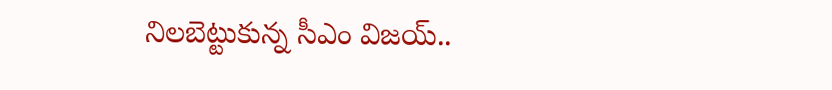నిలబెట్టుకున్న సీఎం విజయ్..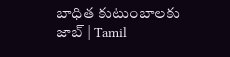బాధిత కుటుంబాలకు జాబ్ | Tamil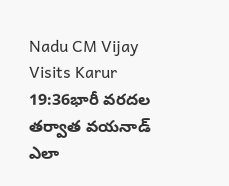Nadu CM Vijay Visits Karur
19:36భారీ వరదల తర్వాత వయనాడ్ ఎలా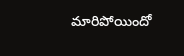మారిపోయిందో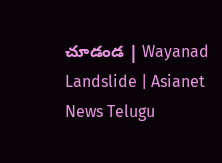చూడండ | Wayanad Landslide | Asianet News Telugu